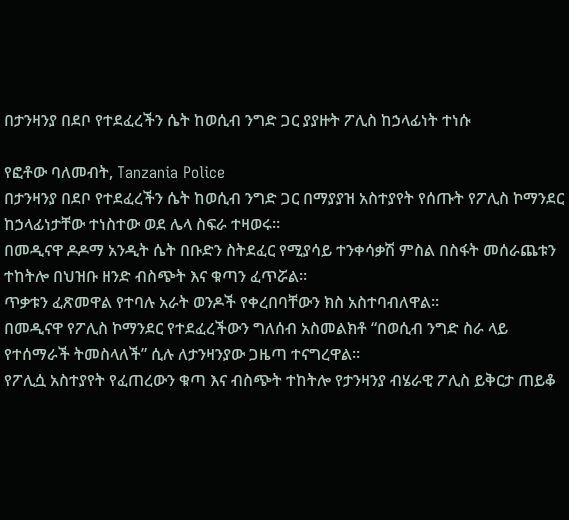በታንዛንያ በደቦ የተደፈረችን ሴት ከወሲብ ንግድ ጋር ያያዙት ፖሊስ ከኃላፊነት ተነሱ

የፎቶው ባለመብት, Tanzania Police
በታንዛንያ በደቦ የተደፈረችን ሴት ከወሲብ ንግድ ጋር በማያያዝ አስተያየት የሰጡት የፖሊስ ኮማንደር ከኃላፊነታቸው ተነስተው ወደ ሌላ ስፍራ ተዛወሩ።
በመዲናዋ ዶዶማ አንዲት ሴት በቡድን ስትደፈር የሚያሳይ ተንቀሳቃሽ ምስል በስፋት መሰራጨቱን ተከትሎ በህዝቡ ዘንድ ብስጭት እና ቁጣን ፈጥሯል።
ጥቃቱን ፈጽመዋል የተባሉ አራት ወንዶች የቀረበባቸውን ክስ አስተባብለዋል።
በመዲናዋ የፖሊስ ኮማንደር የተደፈረችውን ግለሰብ አስመልክቶ “በወሲብ ንግድ ስራ ላይ የተሰማራች ትመስላለች” ሲሉ ለታንዛንያው ጋዜጣ ተናግረዋል።
የፖሊሷ አስተያየት የፈጠረውን ቁጣ እና ብስጭት ተከትሎ የታንዛንያ ብሄራዊ ፖሊስ ይቅርታ ጠይቆ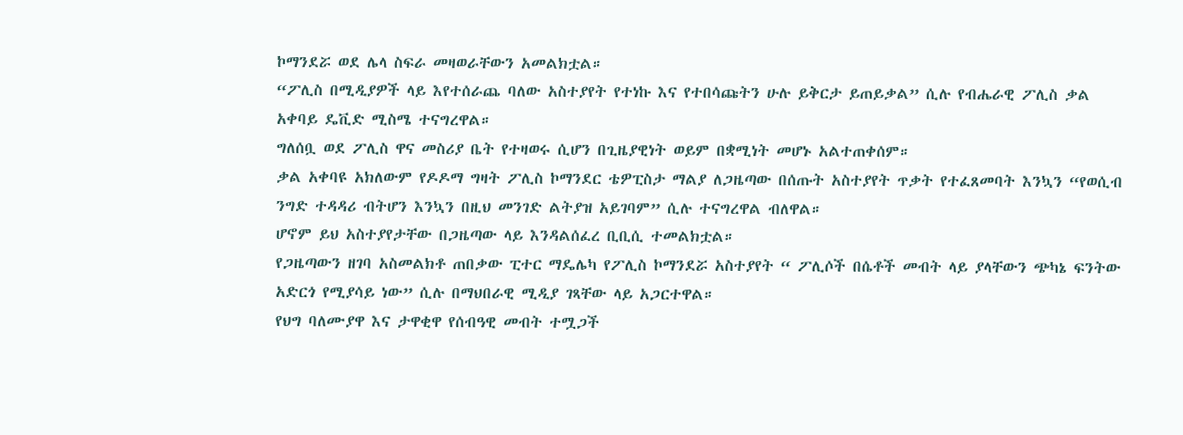ኮማንደሯ ወደ ሌላ ስፍራ መዛወራቸውን አመልክቷል።
“ፖሊስ በሚዲያዎች ላይ እየተሰራጨ ባለው አስተያየት የተነኩ እና የተበሳጩትን ሁሉ ይቅርታ ይጠይቃል” ሲሉ የብሔራዊ ፖሊስ ቃል አቀባይ ዴቪድ ሚስሜ ተናግረዋል።
ግለሰቧ ወደ ፖሊስ ዋና መስሪያ ቤት የተዛወሩ ሲሆን በጊዜያዊነት ወይም በቋሚነት መሆኑ አልተጠቀሰም።
ቃል አቀባዩ አክለውም የዶዶማ ግዛት ፖሊስ ኮማንደር ቴዎፒስታ ማልያ ለጋዜጣው በሰጡት አስተያየት ጥቃት የተፈጸመባት እንኳን “የወሲብ ንግድ ተዳዳሪ ብትሆን እንኳን በዚህ መንገድ ልትያዝ አይገባም” ሲሉ ተናግረዋል ብለዋል።
ሆኖም ይህ አስተያየታቸው በጋዜጣው ላይ እንዳልሰፈረ ቢቢሲ ተመልክቷል።
የጋዜጣውን ዘገባ አስመልክቶ ጠበቃው ፒተር ማዴሌካ የፖሊስ ኮማንደሯ አስተያየት “ ፖሊሶች በሴቶች መብት ላይ ያላቸውን ጭካኔ ፍንትው አድርጎ የሚያሳይ ነው” ሲሉ በማህበራዊ ሚዲያ ገጻቸው ላይ አጋርተዋል።
የህግ ባለሙያዋ እና ታዋቂዋ የሰብዓዊ መብት ተሟጋች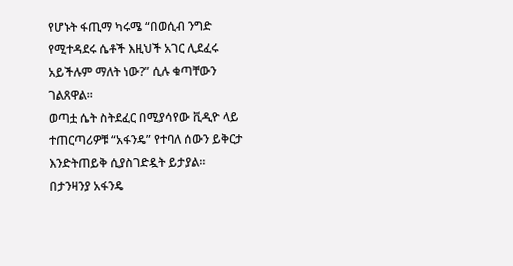የሆኑት ፋጢማ ካሩሜ “በወሲብ ንግድ የሚተዳደሩ ሴቶች እዚህች አገር ሊደፈሩ አይችሉም ማለት ነው?” ሲሉ ቁጣቸውን ገልጸዋል።
ወጣቷ ሴት ስትደፈር በሚያሳየው ቪዲዮ ላይ ተጠርጣሪዎቹ “አፋንዴ” የተባለ ሰውን ይቅርታ እንድትጠይቅ ሲያስገድዷት ይታያል።
በታንዛንያ አፋንዴ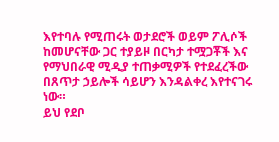እየተባሉ የሚጠሩት ወታደሮች ወይም ፖሊሶች ከመሆናቸው ጋር ተያይዞ በርካታ ተሟጋቾች እና የማህበራዊ ሚዲያ ተጠቃሚዎች የተደፈረችው በጸጥታ ኃይሎች ሳይሆን እንዳልቀረ እየተናገሩ ነው።
ይህ የደቦ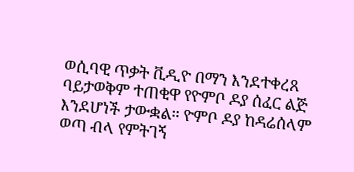ወሲባዊ ጥቃት ቪዲዮ በማን እንደተቀረጸ ባይታወቅም ተጠቂዋ የዮምቦ ዶያ ሰፈር ልጅ እንደሆነች ታውቋል። ዮምቦ ዶያ ከዳሬሰላም ወጣ ብላ የምትገኝ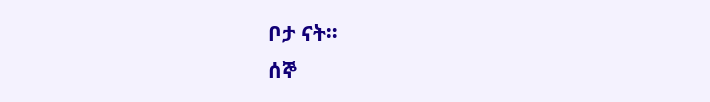ቦታ ናት።
ሰኞ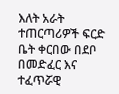እለት አራት ተጠርጣሪዎች ፍርድ ቤት ቀርበው በደቦ በመድፈር እና ተፈጥሯዊ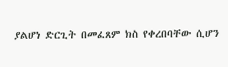ያልሆነ ድርጊት በመፈጸም ክስ የቀረበባቸው ሲሆን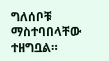ግለሰቦቹ ማስተባበላቸው ተዘግቧል።